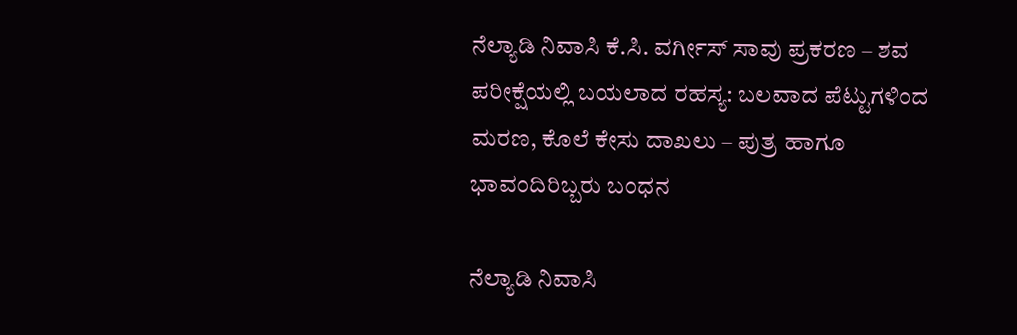ನೆಲ್ಯಾಡಿ ನಿವಾಸಿ ಕೆ.ಸಿ. ವರ್ಗೀಸ್ ಸಾವು ಪ್ರಕರಣ – ಶವ ಪರೀಕ್ಷೆಯಲ್ಲಿ ಬಯಲಾದ ರಹಸ್ಯ: ಬಲವಾದ ಪೆಟ್ಟುಗಳಿಂದ ಮರಣ, ಕೊಲೆ ಕೇಸು ದಾಖಲು – ಪುತ್ರ ಹಾಗೂ ಭಾವಂದಿರಿಬ್ಬರು ಬಂಧನ

ನೆಲ್ಯಾಡಿ ನಿವಾಸಿ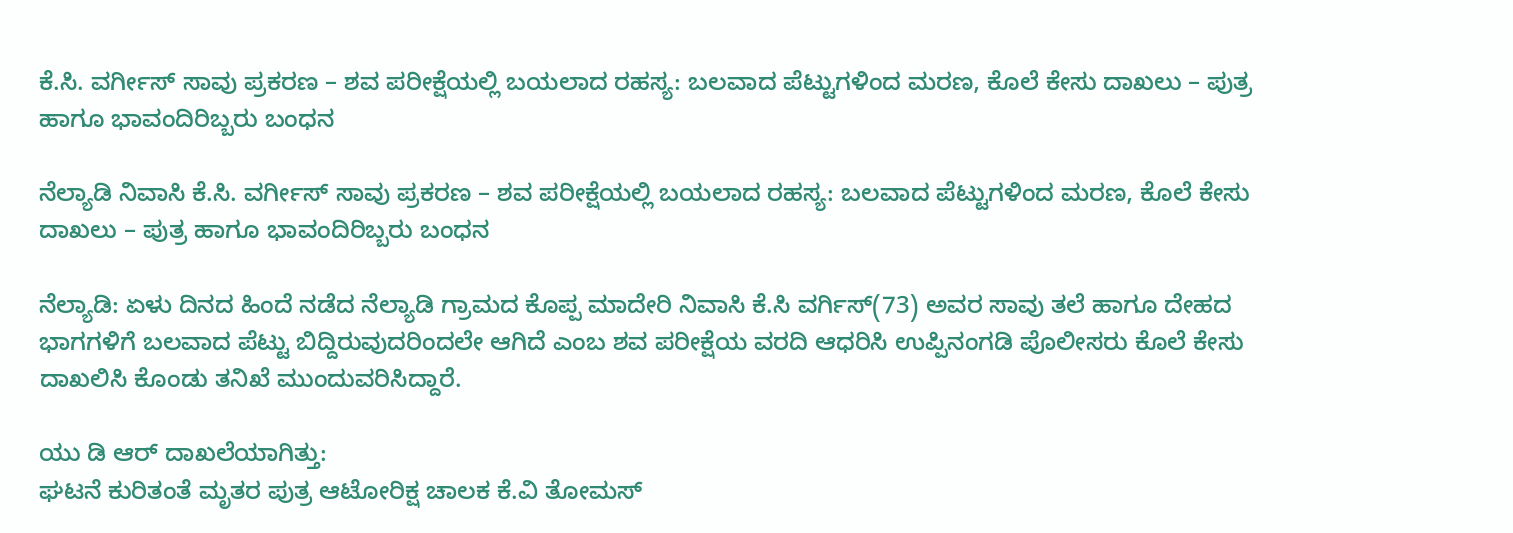ಕೆ.ಸಿ. ವರ್ಗೀಸ್ ಸಾವು ಪ್ರಕರಣ – ಶವ ಪರೀಕ್ಷೆಯಲ್ಲಿ ಬಯಲಾದ ರಹಸ್ಯ: ಬಲವಾದ ಪೆಟ್ಟುಗಳಿಂದ ಮರಣ, ಕೊಲೆ ಕೇಸು ದಾಖಲು – ಪುತ್ರ ಹಾಗೂ ಭಾವಂದಿರಿಬ್ಬರು ಬಂಧನ

ನೆಲ್ಯಾಡಿ ನಿವಾಸಿ ಕೆ.ಸಿ. ವರ್ಗೀಸ್ ಸಾವು ಪ್ರಕರಣ – ಶವ ಪರೀಕ್ಷೆಯಲ್ಲಿ ಬಯಲಾದ ರಹಸ್ಯ: ಬಲವಾದ ಪೆಟ್ಟುಗಳಿಂದ ಮರಣ, ಕೊಲೆ ಕೇಸು ದಾಖಲು – ಪುತ್ರ ಹಾಗೂ ಭಾವಂದಿರಿಬ್ಬರು ಬಂಧನ

ನೆಲ್ಯಾಡಿ: ಏಳು ದಿನದ ಹಿಂದೆ ನಡೆದ ನೆಲ್ಯಾಡಿ ಗ್ರಾಮದ ಕೊಪ್ಪ ಮಾದೇರಿ ನಿವಾಸಿ ಕೆ.ಸಿ ವರ್ಗಿಸ್(73) ಅವರ ಸಾವು ತಲೆ ಹಾಗೂ ದೇಹದ ಭಾಗಗಳಿಗೆ ಬಲವಾದ ಪೆಟ್ಟು ಬಿದ್ದಿರುವುದರಿಂದಲೇ ಆಗಿದೆ ಎಂಬ ಶವ ಪರೀಕ್ಷೆಯ ವರದಿ ಆಧರಿಸಿ ಉಪ್ಪಿನಂಗಡಿ ಪೊಲೀಸರು ಕೊಲೆ ಕೇಸು ದಾಖಲಿಸಿ ಕೊಂಡು ತನಿಖೆ ಮುಂದುವರಿಸಿದ್ದಾರೆ.

ಯು ಡಿ ಆರ್ ದಾಖಲೆಯಾಗಿತ್ತು:
ಘಟನೆ ಕುರಿತಂತೆ ಮೃತರ ಪುತ್ರ ಆಟೋರಿಕ್ಷ ಚಾಲಕ ಕೆ.ವಿ ತೋಮಸ್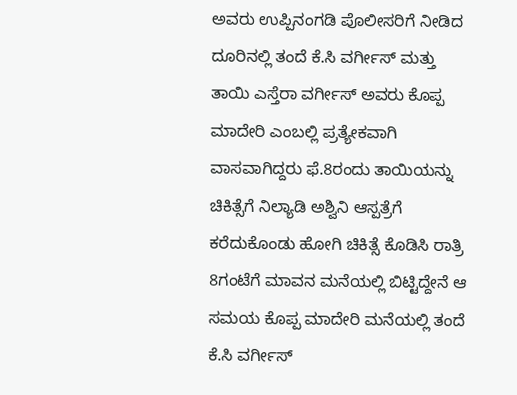ಅವರು ಉಪ್ಪಿನಂಗಡಿ ಪೊಲೀಸರಿಗೆ ನೀಡಿದ ದೂರಿನಲ್ಲಿ ತಂದೆ ಕೆ.ಸಿ ವರ್ಗೀಸ್ ಮತ್ತು ತಾಯಿ ಎಸ್ತೆರಾ ವರ್ಗೀಸ್ ಅವರು ಕೊಪ್ಪ ಮಾದೇರಿ ಎಂಬಲ್ಲಿ ಪ್ರತ್ಯೇಕವಾಗಿ ವಾಸವಾಗಿದ್ದರು ಫೆ.8ರಂದು ತಾಯಿಯನ್ನು ಚಿಕಿತ್ಸೆಗೆ ನಿಲ್ಯಾಡಿ ಅಶ್ವಿನಿ ಆಸ್ಪತ್ರೆಗೆ ಕರೆದುಕೊಂಡು ಹೋಗಿ ಚಿಕಿತ್ಸೆ ಕೊಡಿಸಿ ರಾತ್ರಿ 8ಗಂಟೆಗೆ ಮಾವನ ಮನೆಯಲ್ಲಿ ಬಿಟ್ಟಿದ್ದೇನೆ ಆ ಸಮಯ ಕೊಪ್ಪ ಮಾದೇರಿ ಮನೆಯಲ್ಲಿ ತಂದೆ ಕೆ.ಸಿ ವರ್ಗೀಸ್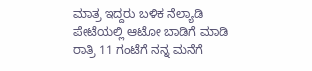ಮಾತ್ರ ಇದ್ದರು ಬಳಿಕ ನೆಲ್ಯಾಡಿ ಪೇಟೆಯಲ್ಲಿ ಆಟೋ ಬಾಡಿಗೆ ಮಾಡಿ ರಾತ್ರಿ 11 ಗಂಟೆಗೆ ನನ್ನ ಮನೆಗೆ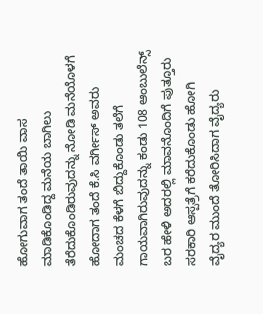ಹೋಗುವಾಗ ತಂದೆ ತಾಯಿ ವಾಸ ಮಾಡಿಕೊಂಡಿದ್ದ ಮನೆಯ ಬಾಗಿಲು ತೆರೆದುಕೊಂಡಿರುವುದನ್ನು ನೋಡಿ ಮನೆಯೊಳಗೆ ಹೋದಾಗ ತಂದೆ ಕೆ.ಸಿ ವರ್ಗೀಸ್ ಅವರು ಮಂಚದ ಕೆಳಗೆ ಬಿದ್ದುಕೊಂಡು ತಲೆಗೆ ಗಾಯವಾಗಿರುವುದನ್ನು ಕಂಡು 108 ಆಂಬುಲೆನ್ಸ್ ಬರ ಹೇಳಿ ಅದರಲ್ಲಿ ಮಾವನೊಂದಿಗೆ ಪುತ್ತೂರು ಸರಕಾರಿ ಆಸ್ಪತ್ರೆಗೆ ಕರೆದುಕೊಂಡು ಹೋಗಿ ವೈದ್ಯರ ಮುಂದೆ ತೋರಿಸಿದಾಗ ವೈದ್ಯರು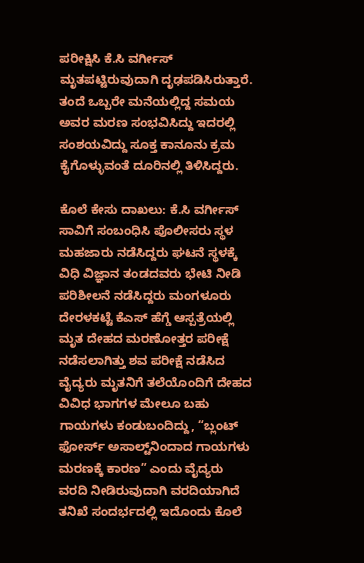ಪರೀಕ್ಷಿಸಿ ಕೆ.ಸಿ ವರ್ಗೀಸ್ ಮೃತಪಟ್ಟಿರುವುದಾಗಿ ದೃಢಪಡಿಸಿರುತ್ತಾರೆ. ತಂದೆ ಒಬ್ಬರೇ ಮನೆಯಲ್ಲಿದ್ದ ಸಮಯ ಅವರ ಮರಣ ಸಂಭವಿಸಿದ್ದು ಇದರಲ್ಲಿ ಸಂಶಯವಿದ್ದು ಸೂಕ್ತ ಕಾನೂನು ಕ್ರಮ ಕೈಗೊಳ್ಳುವಂತೆ ದೂರಿನಲ್ಲಿ ತಿಳಿಸಿದ್ದರು.

ಕೊಲೆ ಕೇಸು ದಾಖಲು: ಕೆ.ಸಿ ವರ್ಗೀಸ್ ಸಾವಿಗೆ ಸಂಬಂಧಿಸಿ ಪೊಲೀಸರು ಸ್ಥಳ ಮಹಜಾರು ನಡೆಸಿದ್ದರು ಘಟನೆ ಸ್ಥಳಕ್ಕೆ ವಿಧಿ ವಿಜ್ಞಾನ ತಂಡದವರು ಭೇಟಿ ನೀಡಿ ಪರಿಶೀಲನೆ ನಡೆಸಿದ್ದರು ಮಂಗಳೂರು ದೇರಳಕಟ್ಟೆ ಕೆಎಸ್ ಹೆಗ್ಡೆ ಆಸ್ಪತ್ರೆಯಲ್ಲಿ ಮೃತ ದೇಹದ ಮರಣೋತ್ತರ ಪರೀಕ್ಷೆ ನಡೆಸಲಾಗಿತ್ತು ಶವ ಪರೀಕ್ಷೆ ನಡೆಸಿದ ವೈದ್ಯರು ಮೃತನಿಗೆ ತಲೆಯೊಂದಿಗೆ ದೇಹದ ವಿವಿಧ ಭಾಗಗಳ ಮೇಲೂ ಬಹು ಗಾಯಗಳು ಕಂಡುಬಂದಿದ್ದು, “ಬ್ಲಂಟ್ ಫೋರ್ಸ್ ಅಸಾಲ್ಟ್‌ನಿಂದಾದ ಗಾಯಗಳು ಮರಣಕ್ಕೆ ಕಾರಣ” ಎಂದು ವೈದ್ಯರು ವರದಿ ನೀಡಿರುವುದಾಗಿ ವರದಿಯಾಗಿದೆ ತನಿಖೆ ಸಂದರ್ಭದಲ್ಲಿ ಇದೊಂದು ಕೊಲೆ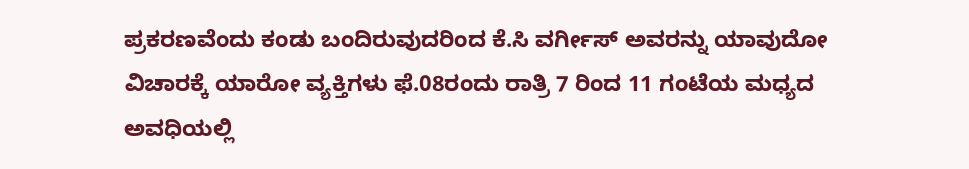ಪ್ರಕರಣವೆಂದು ಕಂಡು ಬಂದಿರುವುದರಿಂದ ಕೆ.ಸಿ ವರ್ಗೀಸ್ ಅವರನ್ನು ಯಾವುದೋ ವಿಚಾರಕ್ಕೆ ಯಾರೋ ವ್ಯಕ್ತಿಗಳು ಫೆ.08ರಂದು ರಾತ್ರಿ 7 ರಿಂದ 11 ಗಂಟೆಯ ಮಧ್ಯದ ಅವಧಿಯಲ್ಲಿ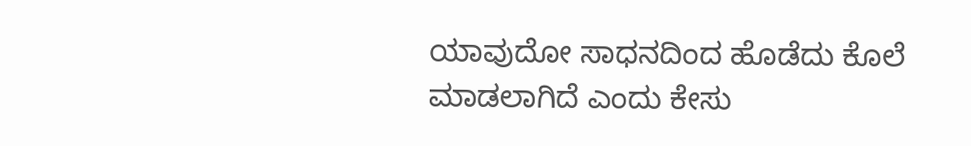ಯಾವುದೋ ಸಾಧನದಿಂದ ಹೊಡೆದು ಕೊಲೆ ಮಾಡಲಾಗಿದೆ ಎಂದು ಕೇಸು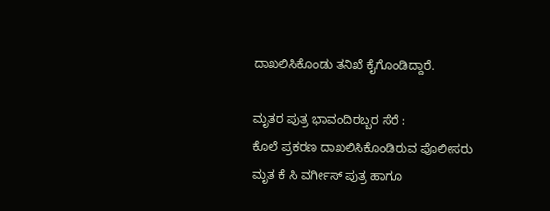ದಾಖಲಿಸಿಕೊಂಡು ತನಿಖೆ ಕೈಗೊಂಡಿದ್ದಾರೆ.

ಮೃತರ ಪುತ್ರ ಭಾವಂದಿರಬ್ಬರ ಸೆರೆ :
ಕೊಲೆ ಪ್ರಕರಣ ದಾಖಲಿಸಿಕೊಂಡಿರುವ ಪೊಲೀಸರು ಮೃತ ಕೆ ಸಿ ವರ್ಗೀಸ್ ಪುತ್ರ ಹಾಗೂ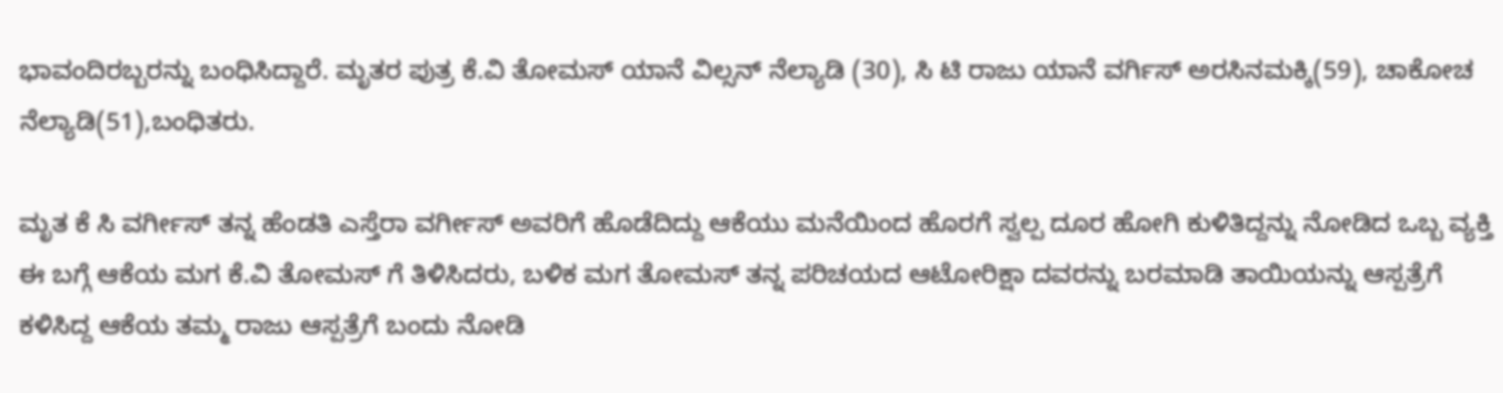ಭಾವಂದಿರಬ್ಬರನ್ನು ಬಂಧಿಸಿದ್ದಾರೆ. ಮೃತರ ಪುತ್ರ ಕೆ.ವಿ ತೋಮಸ್ ಯಾನೆ ವಿಲ್ಸನ್ ನೆಲ್ಯಾಡಿ (30), ಸಿ ಟಿ ರಾಜು ಯಾನೆ ವರ್ಗಿಸ್ ಅರಸಿನಮಕ್ಕಿ(59), ಚಾಕೋಚ ನೆಲ್ಯಾಡಿ(51),ಬಂಧಿತರು.

ಮೃತ ಕೆ ಸಿ ವರ್ಗೀಸ್ ತನ್ನ ಹೆಂಡತಿ ಎಸ್ತೆರಾ ವರ್ಗೀಸ್ ಅವರಿಗೆ ಹೊಡೆದಿದ್ದು ಆಕೆಯು ಮನೆಯಿಂದ ಹೊರಗೆ ಸ್ವಲ್ಪ ದೂರ ಹೋಗಿ ಕುಳಿತಿದ್ದನ್ನು ನೋಡಿದ ಒಬ್ಬ ವ್ಯಕ್ತಿ ಈ ಬಗ್ಗೆ ಆಕೆಯ ಮಗ ಕೆ.ವಿ ತೋಮಸ್ ಗೆ ತಿಳಿಸಿದರು, ಬಳಿಕ ಮಗ ತೋಮಸ್ ತನ್ನ ಪರಿಚಯದ ಆಟೋರಿಕ್ಷಾ ದವರನ್ನು ಬರಮಾಡಿ ತಾಯಿಯನ್ನು ಆಸ್ಪತ್ರೆಗೆ ಕಳಿಸಿದ್ದ ಆಕೆಯ ತಮ್ಮ ರಾಜು ಆಸ್ಪತ್ರೆಗೆ ಬಂದು ನೋಡಿ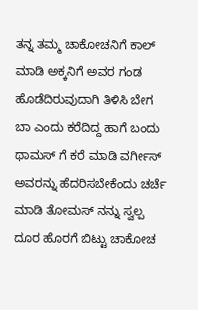ತನ್ನ ತಮ್ಮ ಚಾಕೋಚನಿಗೆ ಕಾಲ್ ಮಾಡಿ ಅಕ್ಕನಿಗೆ ಅವರ ಗಂಡ ಹೊಡೆದಿರುವುದಾಗಿ ತಿಳಿಸಿ ಬೇಗ ಬಾ ಎಂದು ಕರೆದಿದ್ದ ಹಾಗೆ ಬಂದು ಥಾಮಸ್ ಗೆ ಕರೆ ಮಾಡಿ ವರ್ಗೀಸ್ ಅವರನ್ನು ಹೆದರಿಸಬೇಕೆಂದು ಚರ್ಚೆ ಮಾಡಿ ತೋಮಸ್ ನನ್ನು ಸ್ವಲ್ಪ ದೂರ ಹೊರಗೆ ಬಿಟ್ಟು ಚಾಕೋಚ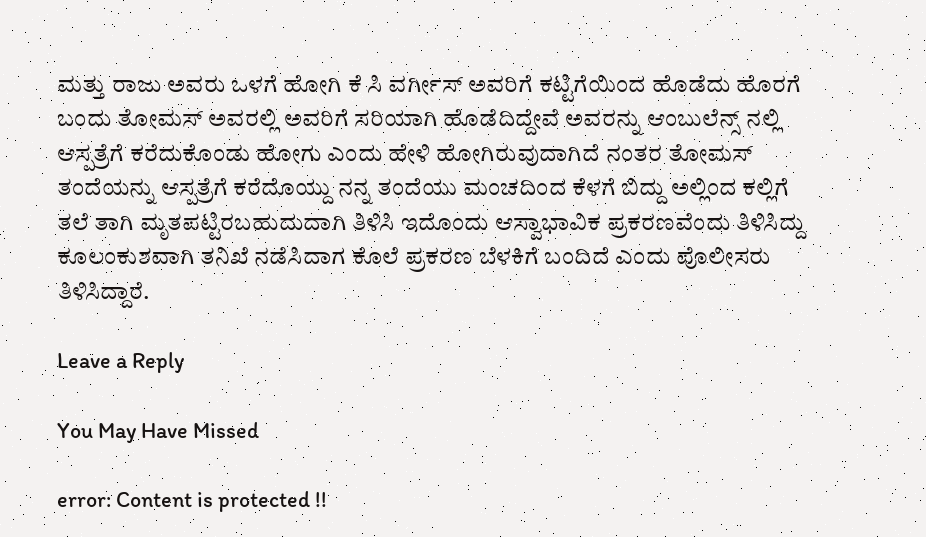ಮತ್ತು ರಾಜು ಅವರು ಒಳಗೆ ಹೋಗಿ ಕೆ ಸಿ ವರ್ಗೀಸ್ ಅವರಿಗೆ ಕಟ್ಟಿಗೆಯಿಂದ ಹೊಡೆದು ಹೊರಗೆ ಬಂದು ತೋಮಸ್ ಅವರಲ್ಲಿ ಅವರಿಗೆ ಸರಿಯಾಗಿ ಹೊಡೆದಿದ್ದೇವೆ ಅವರನ್ನು ಆಂಬುಲೆನ್ಸ್ ನಲ್ಲಿ ಆಸ್ಪತ್ರೆಗೆ ಕರೆದುಕೊಂಡು ಹೋಗು ಎಂದು ಹೇಳಿ ಹೋಗಿರುವುದಾಗಿದೆ ನಂತರ ತೋಮಸ್ ತಂದೆಯನ್ನು ಆಸ್ಪತ್ರೆಗೆ ಕರೆದೊಯ್ದು ನನ್ನ ತಂದೆಯು ಮಂಚದಿಂದ ಕೆಳಗೆ ಬಿದ್ದು ಅಲ್ಲಿಂದ ಕಲ್ಲಿಗೆ ತಲೆ ತಾಗಿ ಮೃತಪಟ್ಟಿರಬಹುದುದಾಗಿ ತಿಳಿಸಿ ಇದೊಂದು ಆಸ್ವಾಭಾವಿಕ ಪ್ರಕರಣವೆಂದು ತಿಳಿಸಿದ್ದು ಕೂಲಂಕುಶವಾಗಿ ತನಿಖೆ ನಡೆಸಿದಾಗ ಕೊಲೆ ಪ್ರಕರಣ ಬೆಳಕಿಗೆ ಬಂದಿದೆ ಎಂದು ಪೊಲೀಸರು ತಿಳಿಸಿದ್ದಾರೆ.

Leave a Reply

You May Have Missed

error: Content is protected !!